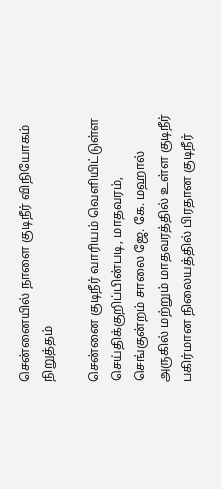சென்னையில் நாளை குடிநீர் விநியோகம் நிறுத்தம்

சென்னை குடிநீர் வாரியம் வெளியிட்டுள்ள செய்திக்குறிப்பின்படி, மாதவரம், செங்குன்றம் சாலை ஜே. கே. மஹால் அருகில் மற்றும் மாதவரத்தில் உள்ள குடிநீர் பகிர்மான நிலையத்தில் பிரதான குடிநீர்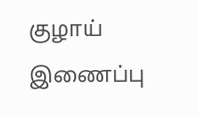குழாய் இணைப்பு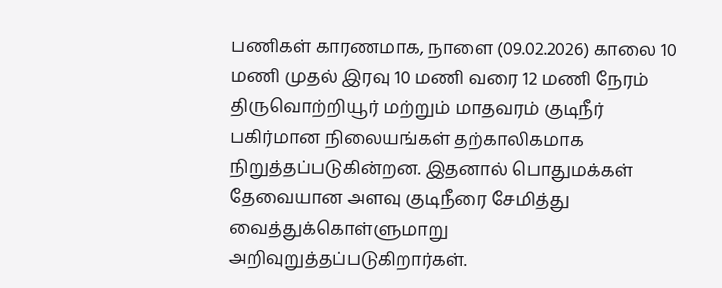பணிகள் காரணமாக, நாளை (09.02.2026) காலை 10 மணி முதல் இரவு 10 மணி வரை 12 மணி நேரம் திருவொற்றியூர் மற்றும் மாதவரம் குடிநீர் பகிர்மான நிலையங்கள் தற்காலிகமாக நிறுத்தப்படுகின்றன. இதனால் பொதுமக்கள் தேவையான அளவு குடிநீரை சேமித்து வைத்துக்கொள்ளுமாறு அறிவுறுத்தப்படுகிறார்கள்.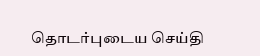தொடர்புடைய செய்தி